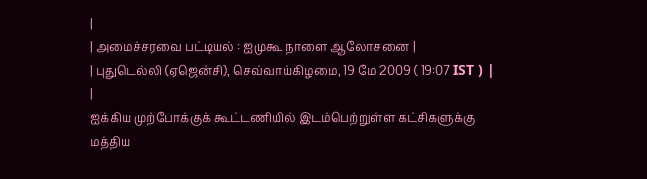|
| அமைச்சரவை பட்டியல் : ஐமுகூ நாளை ஆலோசனை |
| புதுடெல்லி (ஏஜென்சி), செவ்வாய்கிழமை, 19 மே 2009 ( 19:07 IST ) | |
ஐக்கிய முற்போக்குக் கூட்டணியில் இடம்பெற்றுள்ள கட்சிகளுக்கு மத்திய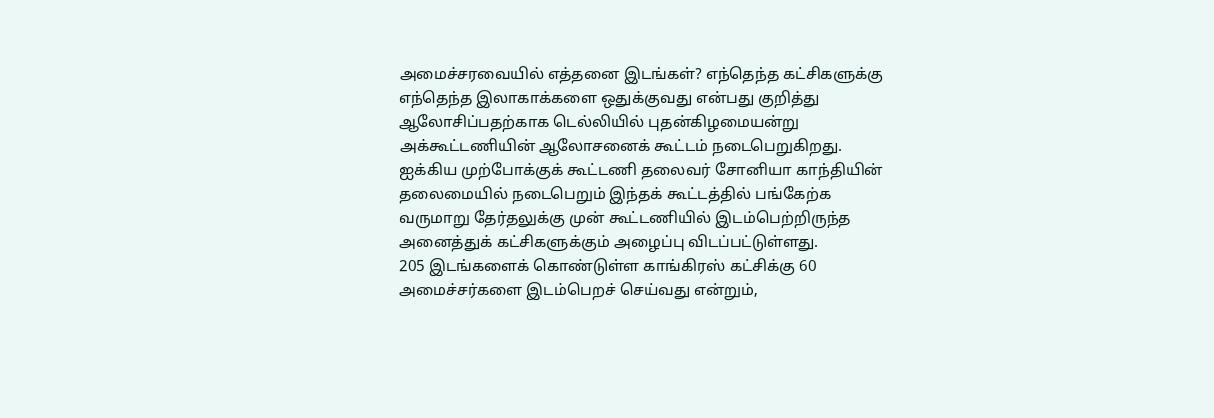அமைச்சரவையில் எத்தனை இடங்கள்? எந்தெந்த கட்சிகளுக்கு எந்தெந்த இலாகாக்களை ஒதுக்குவது என்பது குறித்து ஆலோசிப்பதற்காக டெல்லியில் புதன்கிழமையன்று அக்கூட்டணியின் ஆலோசனைக் கூட்டம் நடைபெறுகிறது.
ஐக்கிய முற்போக்குக் கூட்டணி தலைவர் சோனியா காந்தியின் தலைமையில் நடைபெறும் இந்தக் கூட்டத்தில் பங்கேற்க வருமாறு தேர்தலுக்கு முன் கூட்டணியில் இடம்பெற்றிருந்த அனைத்துக் கட்சிகளுக்கும் அழைப்பு விடப்பட்டுள்ளது.
205 இடங்களைக் கொண்டுள்ள காங்கிரஸ் கட்சிக்கு 60 அமைச்சர்களை இடம்பெறச் செய்வது என்றும்,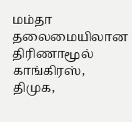மம்தா தலைமையிலான திரிணாமூல் காங்கிரஸ், திமுக,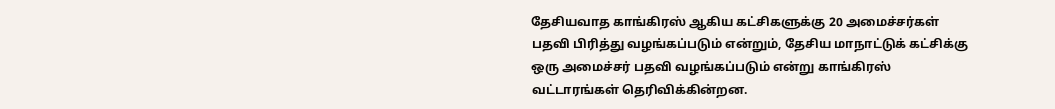தேசியவாத காங்கிரஸ் ஆகிய கட்சிகளுக்கு 20 அமைச்சர்கள் பதவி பிரித்து வழங்கப்படும் என்றும், தேசிய மாநாட்டுக் கட்சிக்கு ஒரு அமைச்சர் பதவி வழங்கப்படும் என்று காங்கிரஸ் வட்டாரங்கள் தெரிவிக்கின்றன.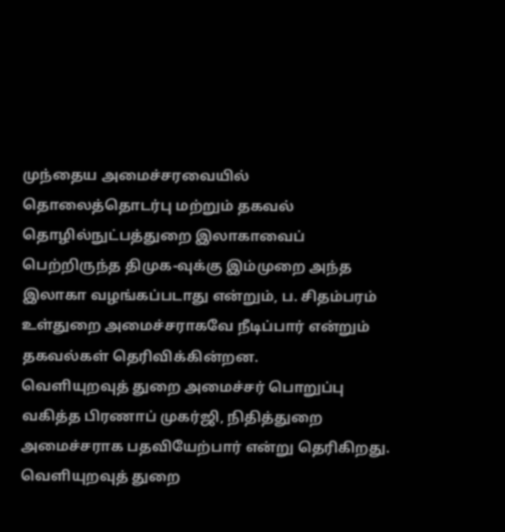முந்தைய அமைச்சரவையில் தொலைத்தொடர்பு மற்றும் தகவல் தொழில்நுட்பத்துறை இலாகாவைப் பெற்றிருந்த திமுக-வுக்கு இம்முறை அந்த இலாகா வழங்கப்படாது என்றும், ப. சிதம்பரம் உள்துறை அமைச்சராகவே நீடிப்பார் என்றும் தகவல்கள் தெரிவிக்கின்றன.
வெளியுறவுத் துறை அமைச்சர் பொறுப்பு வகித்த பிரணாப் முகர்ஜி, நிதித்துறை அமைச்சராக பதவியேற்பார் என்று தெரிகிறது. வெளியுறவுத் துறை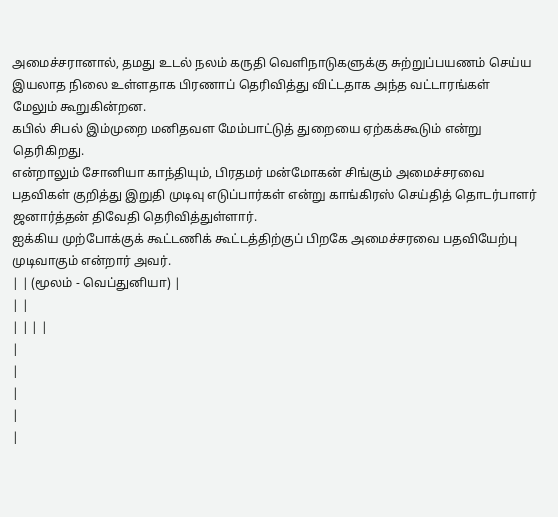அமைச்சரானால், தமது உடல் நலம் கருதி வெளிநாடுகளுக்கு சுற்றுப்பயணம் செய்ய இயலாத நிலை உள்ளதாக பிரணாப் தெரிவித்து விட்டதாக அந்த வட்டாரங்கள் மேலும் கூறுகின்றன.
கபில் சிபல் இம்முறை மனிதவள மேம்பாட்டுத் துறையை ஏற்கக்கூடும் என்று தெரிகிறது.
என்றாலும் சோனியா காந்தியும், பிரதமர் மன்மோகன் சிங்கும் அமைச்சரவை பதவிகள் குறித்து இறுதி முடிவு எடுப்பார்கள் என்று காங்கிரஸ் செய்தித் தொடர்பாளர் ஜனார்த்தன் திவேதி தெரிவித்துள்ளார்.
ஐக்கிய முற்போக்குக் கூட்டணிக் கூட்டத்திற்குப் பிறகே அமைச்சரவை பதவியேற்பு முடிவாகும் என்றார் அவர்.
| | (மூலம் - வெப்துனியா) |
| |
| | | |
|
|
|
|
|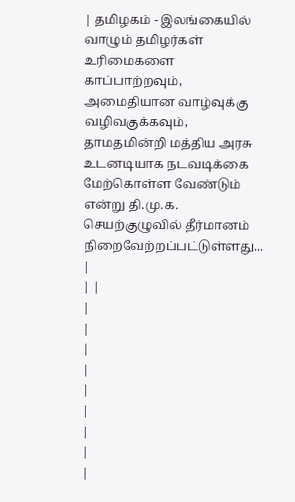| தமிழகம் - இலங்கையில் வாழும் தமிழர்கள் உரிமைகளை காப்பாற்றவும், அமைதியான வாழ்வுக்கு வழிவகுக்கவும், தாமதமின்றி மத்திய அரசு உடனடியாக நடவடிக்கை மேற்கொள்ள வேண்டும் என்று தி.மு.க. செயற்குழுவில் தீர்மானம் நிறைவேற்றப்பட்டுள்ளது... |
| |
|
|
|
|
|
|
|
|
|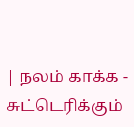| நலம் காக்க - சுட்டெரிக்கும்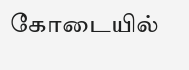கோடையில்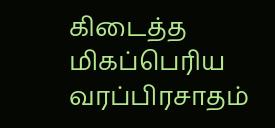கிடைத்த மிகப்பெரிய வரப்பிரசாதம்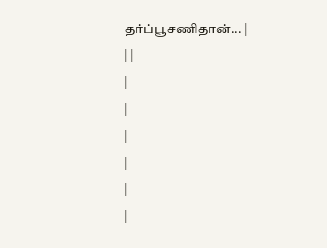தர்ப்பூசணிதான்... |
| |
|
|
|
|
|
|